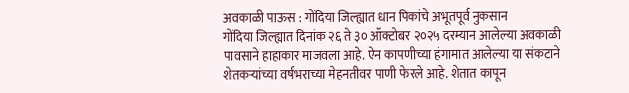अवकाळी पाऊस : गोंदिया जिल्ह्यात धान पिकांचे अभूतपूर्व नुकसान
गोंदिया जिल्ह्यात दिनांक २६ ते ३० ऑक्टोबर २०२५ दरम्यान आलेल्या अवकाळी पावसाने हाहाकार माजवला आहे. ऐन कापणीच्या हंगामात आलेल्या या संकटाने शेतकऱ्यांच्या वर्षभराच्या मेहनतीवर पाणी फेरले आहे. शेतात कापून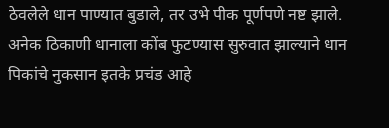ठेवलेले धान पाण्यात बुडाले, तर उभे पीक पूर्णपणे नष्ट झाले. अनेक ठिकाणी धानाला कोंब फुटण्यास सुरुवात झाल्याने धान पिकांचे नुकसान इतके प्रचंड आहे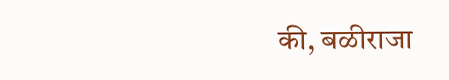की, बळीराजा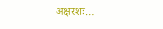अक्षरशः…